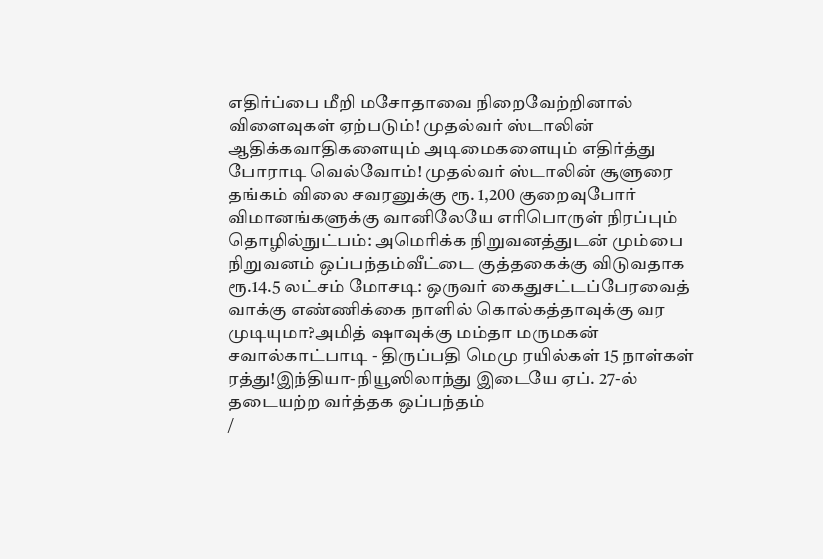எதிர்ப்பை மீறி மசோதாவை நிறைவேற்றினால் விளைவுகள் ஏற்படும்! முதல்வர் ஸ்டாலின் ஆதிக்கவாதிகளையும் அடிமைகளையும் எதிர்த்து போராடி வெல்வோம்! முதல்வர் ஸ்டாலின் சூளுரை தங்கம் விலை சவரனுக்கு ரூ. 1,200 குறைவுபோர் விமானங்களுக்கு வானிலேயே எரிபொருள் நிரப்பும் தொழில்நுட்பம்: அமெரிக்க நிறுவனத்துடன் மும்பை நிறுவனம் ஒப்பந்தம்வீட்டை குத்தகைக்கு விடுவதாக ரூ.14.5 லட்சம் மோசடி: ஒருவர் கைதுசட்டப்பேரவைத் வாக்கு எண்ணிக்கை நாளில் கொல்கத்தாவுக்கு வர முடியுமா?அமித் ஷாவுக்கு மம்தா மருமகன் சவால்காட்பாடி - திருப்பதி மெமு ரயில்கள் 15 நாள்கள் ரத்து!இந்தியா-நியூஸிலாந்து இடையே ஏப். 27-ல் தடையற்ற வர்த்தக ஒப்பந்தம்
/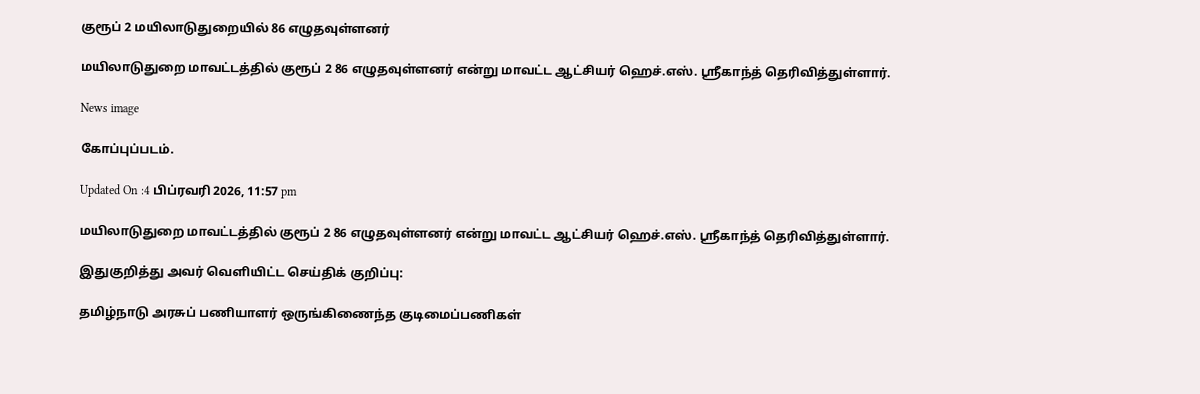குரூப் 2 மயிலாடுதுறையில் 86 எழுதவுள்ளனர்

மயிலாடுதுறை மாவட்டத்தில் குரூப் 2 86 எழுதவுள்ளனர் என்று மாவட்ட ஆட்சியர் ஹெச்.எஸ். ஸ்ரீகாந்த் தெரிவித்துள்ளார்.

News image

கோப்புப்படம்.

Updated On :4 பிப்ரவரி 2026, 11:57 pm

மயிலாடுதுறை மாவட்டத்தில் குரூப் 2 86 எழுதவுள்ளனர் என்று மாவட்ட ஆட்சியர் ஹெச்.எஸ். ஸ்ரீகாந்த் தெரிவித்துள்ளார்.

இதுகுறித்து அவர் வெளியிட்ட செய்திக் குறிப்பு:

தமிழ்நாடு அரசுப் பணியாளர் ஒருங்கிணைந்த குடிமைப்பணிகள்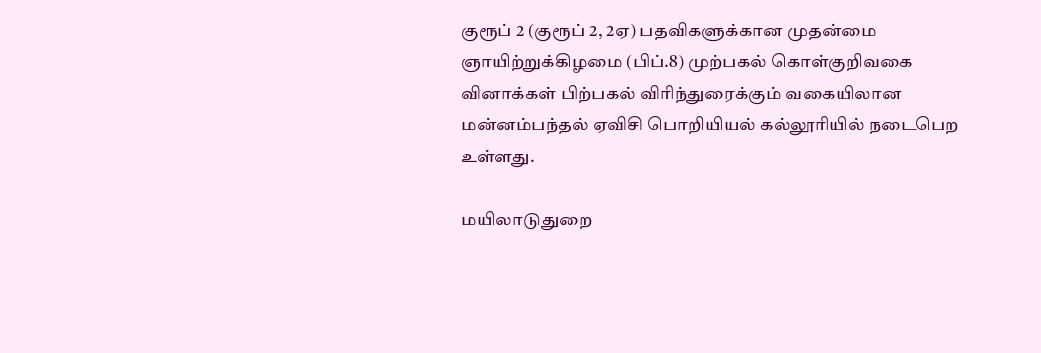குரூப் 2 (குரூப் 2, 2ஏ) பதவிகளுக்கான முதன்மை ஞாயிற்றுக்கிழமை (பிப்.8) முற்பகல் கொள்குறிவகை வினாக்கள் பிற்பகல் விரிந்துரைக்கும் வகையிலான மன்னம்பந்தல் ஏவிசி பொறியியல் கல்லூரியில் நடைபெற உள்ளது.

மயிலாடுதுறை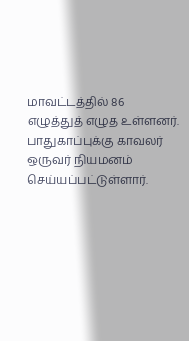மாவட்டத்தில் 86 எழுத்துத் எழுத உள்ளனர். பாதுகாப்புக்கு காவலர் ஒருவர் நியமனம் செய்யப்பட்டுள்ளார்.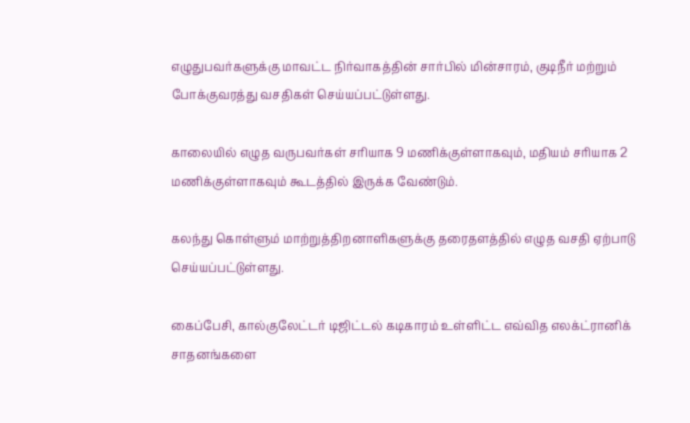எழுதுபவர்களுக்கு மாவட்ட நிர்வாகத்தின் சார்பில் மின்சாரம், குடிநீர் மற்றும் போக்குவரத்து வசதிகள் செய்யப்பட்டுள்ளது.

காலையில் எழுத வருபவர்கள் சரியாக 9 மணிக்குள்ளாகவும், மதியம் சரியாக 2 மணிக்குள்ளாகவும் கூடத்தில் இருக்க வேண்டும்.

கலந்து கொள்ளும் மாற்றுத்திறனாளிகளுக்கு தரைதளத்தில் எழுத வசதி ஏற்பாடு செய்யப்பட்டுள்ளது.

கைப்பேசி, கால்குலேட்டர் டிஜிட்டல் கடிகாரம் உள்ளிட்ட எவ்வித எலக்ட்ரானிக் சாதனங்களை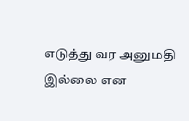எடுத்து வர அனுமதி இல்லை என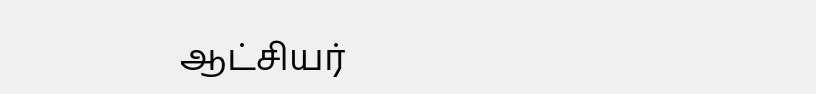ஆட்சியர்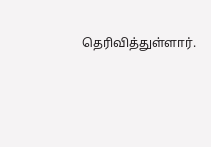தெரிவித்துள்ளார்.